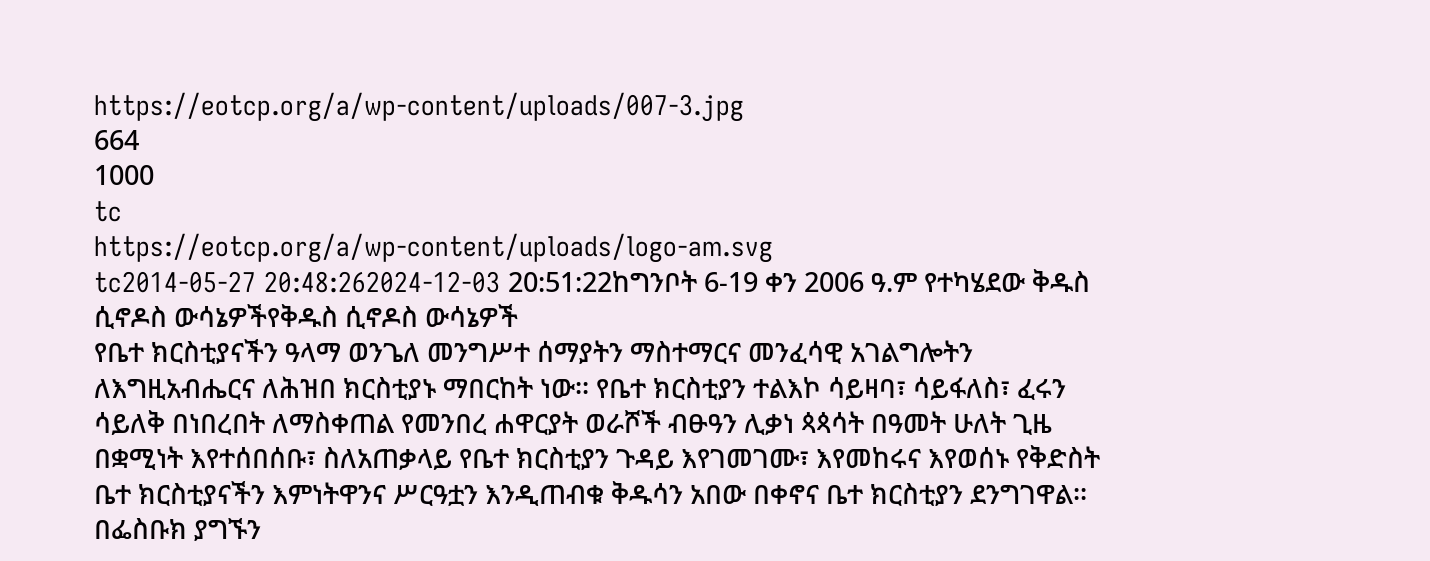https://eotcp.org/a/wp-content/uploads/007-3.jpg
664
1000
tc
https://eotcp.org/a/wp-content/uploads/logo-am.svg
tc2014-05-27 20:48:262024-12-03 20:51:22ከግንቦት 6-19 ቀን 2006 ዓ.ም የተካሄደው ቅዱስ ሲኖዶስ ውሳኔዎችየቅዱስ ሲኖዶስ ውሳኔዎች
የቤተ ክርስቲያናችን ዓላማ ወንጌለ መንግሥተ ሰማያትን ማስተማርና መንፈሳዊ አገልግሎትን ለእግዚአብሔርና ለሕዝበ ክርስቲያኑ ማበርከት ነው፡፡ የቤተ ክርስቲያን ተልእኮ ሳይዛባ፣ ሳይፋለስ፣ ፈሩን ሳይለቅ በነበረበት ለማስቀጠል የመንበረ ሐዋርያት ወራሾች ብፁዓን ሊቃነ ጳጳሳት በዓመት ሁለት ጊዜ በቋሚነት እየተሰበሰቡ፣ ስለአጠቃላይ የቤተ ክርስቲያን ጉዳይ እየገመገሙ፣ እየመከሩና እየወሰኑ የቅድስት ቤተ ክርስቲያናችን እምነትዋንና ሥርዓቷን እንዲጠብቁ ቅዱሳን አበው በቀኖና ቤተ ክርስቲያን ደንግገዋል፡፡
በፌስቡክ ያግኙን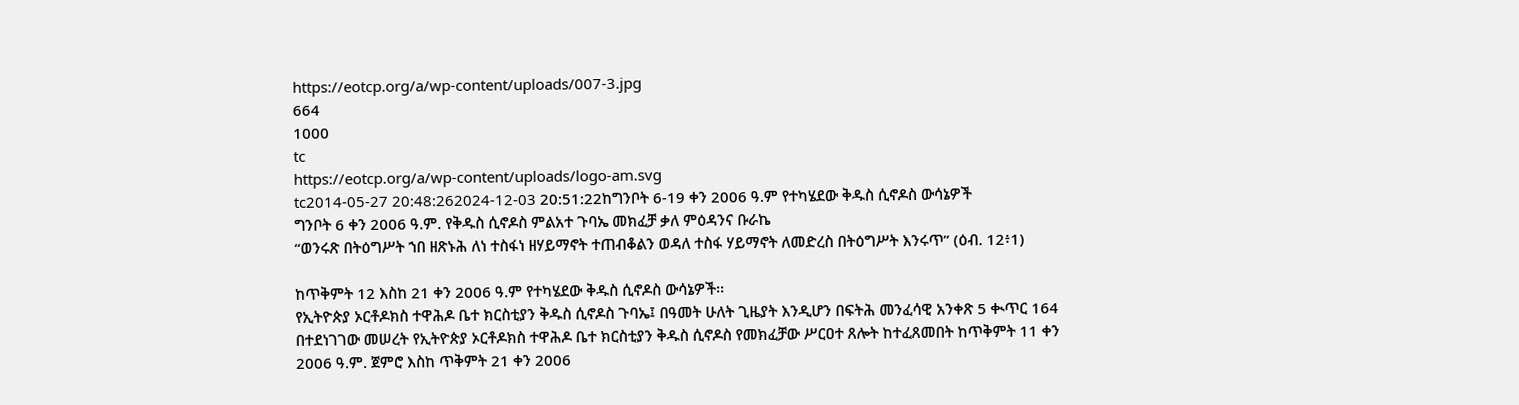https://eotcp.org/a/wp-content/uploads/007-3.jpg
664
1000
tc
https://eotcp.org/a/wp-content/uploads/logo-am.svg
tc2014-05-27 20:48:262024-12-03 20:51:22ከግንቦት 6-19 ቀን 2006 ዓ.ም የተካሄደው ቅዱስ ሲኖዶስ ውሳኔዎች
ግንቦት 6 ቀን 2006 ዓ.ም. የቅዱስ ሲኖዶስ ምልአተ ጉባኤ መክፈቻ ቃለ ምዕዳንና ቡራኬ
“ወንሩጽ በትዕግሥት ኀበ ዘጽኑሕ ለነ ተስፋነ ዘሃይማኖት ተጠብቆልን ወዳለ ተስፋ ሃይማኖት ለመድረስ በትዕግሥት እንሩጥ” (ዕብ. 12፥1)

ከጥቅምት 12 እስከ 21 ቀን 2006 ዓ.ም የተካሄደው ቅዱስ ሲኖዶስ ውሳኔዎች፡፡
የኢትዮጵያ ኦርቶዶክስ ተዋሕዶ ቤተ ክርስቲያን ቅዱስ ሲኖዶስ ጉባኤ፤ በዓመት ሁለት ጊዜያት እንዲሆን በፍትሕ መንፈሳዊ አንቀጽ 5 ቊጥር 164 በተደነገገው መሠረት የኢትዮጵያ ኦርቶዶክስ ተዋሕዶ ቤተ ክርስቲያን ቅዱስ ሲኖዶስ የመክፈቻው ሥርዐተ ጸሎት ከተፈጸመበት ከጥቅምት 11 ቀን 2006 ዓ.ም. ጀምሮ እስከ ጥቅምት 21 ቀን 2006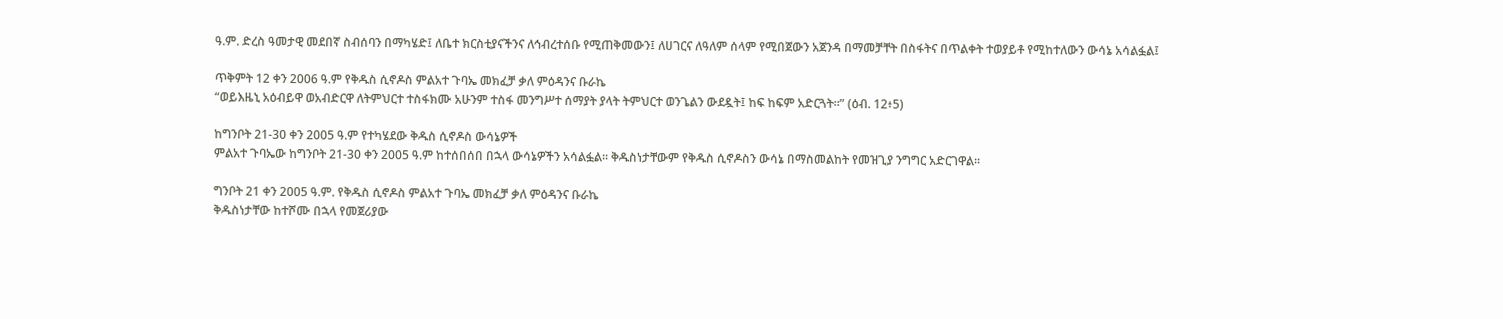ዓ.ም. ድረስ ዓመታዊ መደበኛ ስብሰባን በማካሄድ፤ ለቤተ ክርስቲያናችንና ለኅብረተሰቡ የሚጠቅመውን፤ ለሀገርና ለዓለም ሰላም የሚበጀውን አጀንዳ በማመቻቸት በስፋትና በጥልቀት ተወያይቶ የሚከተለውን ውሳኔ አሳልፏል፤

ጥቅምት 12 ቀን 2006 ዓ.ም የቅዱስ ሲኖዶስ ምልአተ ጉባኤ መክፈቻ ቃለ ምዕዳንና ቡራኬ
“ወይእዜኒ አዕብይዋ ወአብድርዋ ለትምህርተ ተስፋክሙ አሁንም ተስፋ መንግሥተ ሰማያት ያላት ትምህርተ ወንጌልን ውደዷት፤ ከፍ ከፍም አድርጓት።” (ዕብ. 12፥5)

ከግንቦት 21-30 ቀን 2005 ዓ.ም የተካሄደው ቅዱስ ሲኖዶስ ውሳኔዎች
ምልአተ ጉባኤው ከግንቦት 21-30 ቀን 2005 ዓ.ም ከተሰበሰበ በኋላ ውሳኔዎችን አሳልፏል፡፡ ቅዱስነታቸውም የቅዱስ ሲኖዶስን ውሳኔ በማስመልከት የመዝጊያ ንግግር አድርገዋል፡፡

ግንቦት 21 ቀን 2005 ዓ.ም. የቅዱስ ሲኖዶስ ምልአተ ጉባኤ መክፈቻ ቃለ ምዕዳንና ቡራኬ
ቅዱስነታቸው ከተሾሙ በኋላ የመጀሪያው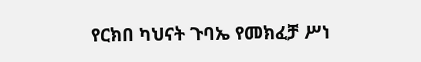የርክበ ካህናት ጉባኤ የመክፈቻ ሥነ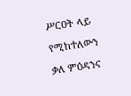ሥርዐት ላይ የሚከተለውን ቃለ ምዕዳንና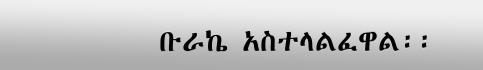ቡራኬ አስተላልፈዋል፡፡